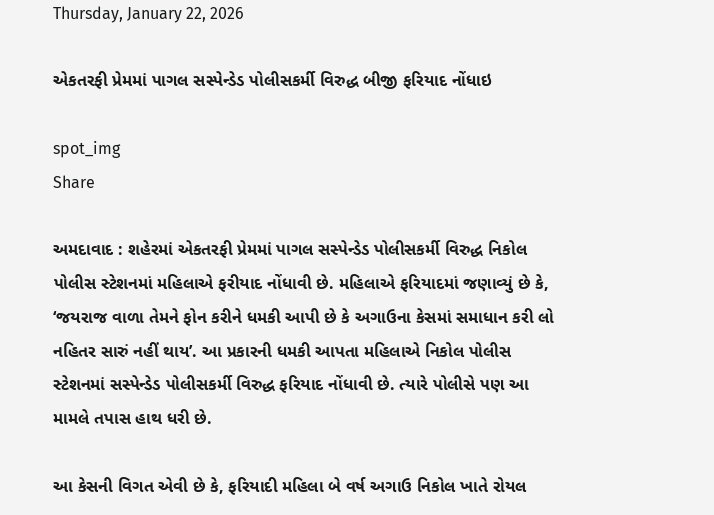Thursday, January 22, 2026

એકતરફી પ્રેમમાં પાગલ સસ્પેન્ડેડ પોલીસકર્મી વિરુદ્ધ બીજી ફરિયાદ નોંધાઇ

spot_img
Share

અમદાવાદ : શહેરમાં એકતરફી પ્રેમમાં પાગલ સસ્પેન્ડેડ પોલીસકર્મી વિરુદ્ધ નિકોલ પોલીસ સ્ટેશનમાં મહિલાએ ફરીયાદ નોંધાવી છે. મહિલાએ ફરિયાદમાં જણાવ્યું છે કે, ‘જયરાજ વાળા તેમને ફોન કરીને ધમકી આપી છે કે અગાઉના કેસમાં સમાધાન કરી લો નહિતર સારું નહીં થાય’. આ પ્રકારની ધમકી આપતા મહિલાએ નિકોલ પોલીસ સ્ટેશનમાં સસ્પેન્ડેડ પોલીસકર્મી વિરુદ્ધ ફરિયાદ નોંધાવી છે. ત્યારે પોલીસે પણ આ મામલે તપાસ હાથ ધરી છે.

આ કેસની વિગત એવી છે કે, ફરિયાદી મહિલા બે વર્ષ અગાઉ નિકોલ ખાતે રોયલ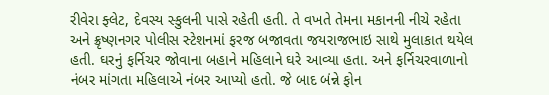રીવેરા ફ્લેટ, દેવસ્ય સ્કુલની પાસે રહેતી હતી. તે વખતે તેમના મકાનની નીચે રહેતા અને ક્રૃષ્ણનગર પોલીસ સ્ટેશનમાં ફરજ બજાવતા જયરાજભાઇ સાથે મુલાકાત થયેલ હતી. ઘરનું ફર્નિચર જોવાના બહાને મહિલાને ઘરે આવ્યા હતા. અને ફર્નિચરવાળાનો નંબર માંગતા મહિલાએ નંબર આપ્યો હતો. જે બાદ બંન્ને ફોન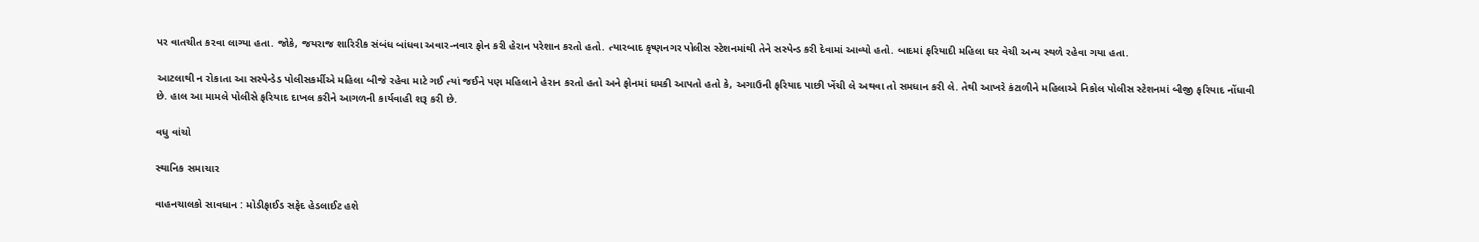પર વાતચીત કરવા લાગ્યા હતા. જોકે, જયરાજ શારિરીક સંબંધ બાંધવા અવાર-નવાર ફોન કરી હેરાન પરેશાન કરતો હતો. ત્યારબાદ કૃષ્ણનગર પોલીસ સ્ટેશનમાંથી તેને સસ્પેન્ડ કરી દેવામાં આવ્યો હતો. બાદમાં ફરિયાદી મહિલા ઘર વેચી અન્ય સ્થળે રહેવા ગયા હતા.

આટલાથી ન રોકાતા આ સસ્પેન્ડેડ પોલીસકર્મીએ મહિલા બીજે રહેવા માટે ગઈ ત્યાં જઈને પણ મહિલાને હેરાન કરતો હતો અને ફોનમાં ધમકી આપતો હતો કે, અગાઉની ફરિયાદ પાછી ખેંચી લે અથવા તો સમધાન કરી લે. તેથી આખરે કંટાળીને મહિલાએ નિકોલ પોલીસ સ્ટેશનમાં બીજી ફરિયાદ નોંધાવી છે. હાલ આ મામલે પોલીસે ફરિયાદ દાખલ કરીને આગળની કાર્યવાહી શરૂ કરી છે.

વધુ વાંચો

સ્થાનિક સમાચાર

વાહનચાલકો સાવધાન : મોડીફાઈડ સફેદ હેડલાઈટ હશે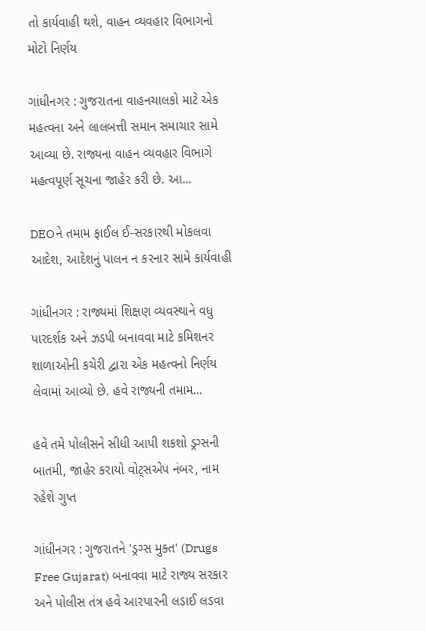તો કાર્યવાહી થશે, વાહન વ્યવહાર વિભાગનો મોટો નિર્ણય

ગાંધીનગર : ગુજરાતના વાહનચાલકો માટે એક મહત્વના અને લાલબત્તી સમાન સમાચાર સામે આવ્યા છે. રાજ્યના વાહન વ્યવહાર વિભાગે મહત્વપૂર્ણ સૂચના જાહેર કરી છે. આ...

DEOને તમામ ફાઈલ ઈ-સરકારથી મોકલવા આદેશ, આદેશનું પાલન ન કરનાર સામે કાર્યવાહી

ગાંધીનગર : રાજ્યમાં શિક્ષણ વ્યવસ્થાને વધુ પારદર્શક અને ઝડપી બનાવવા માટે કમિશનર શાળાઓની કચેરી દ્વારા એક મહત્વનો નિર્ણય લેવામાં આવ્યો છે. હવે રાજ્યની તમામ...

હવે તમે પોલીસને સીધી આપી શકશો ડ્રગ્સની બાતમી, જાહેર કરાયો વોટ્સએપ નંબર, નામ રહેશે ગુપ્ત

ગાંધીનગર : ગુજરાતને 'ડ્રગ્સ મુક્ત' (Drugs Free Gujarat) બનાવવા માટે રાજ્ય સરકાર અને પોલીસ તંત્ર હવે આરપારની લડાઈ લડવા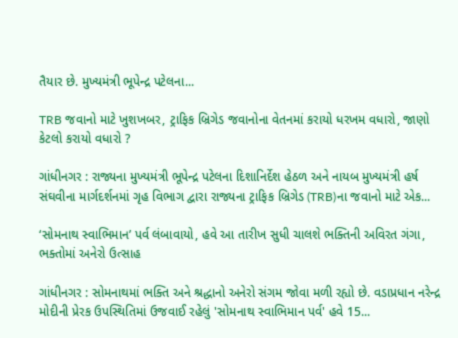તૈયાર છે. મુખ્યમંત્રી ભૂપેન્દ્ર પટેલના...

TRB જવાનો માટે ખુશખબર, ટ્રાફિક બ્રિગેડ જવાનોના વેતનમાં કરાયો ધરખમ વધારો, જાણો કેટલો કરાયો વધારો ?

ગાંધીનગર : રાજ્યના મુખ્યમંત્રી ભૂપેન્દ્ર પટેલના દિશાનિર્દેશ હેઠળ અને નાયબ મુખ્યમંત્રી હર્ષ સંઘવીના માર્ગદર્શનમાં ગૃહ વિભાગ દ્વારા રાજ્યના ટ્રાફિક બ્રિગેડ (TRB)ના જવાનો માટે એક...

‘સોમનાથ સ્વાભિમાન’ પર્વ લંબાવાયો, હવે આ તારીખ સુધી ચાલશે ભક્તિની અવિરત ગંગા, ભક્તોમાં અનેરો ઉત્સાહ

ગાંધીનગર : સોમનાથમાં ભક્તિ અને શ્રદ્ધાનો અનેરો સંગમ જોવા મળી રહ્યો છે. વડાપ્રધાન નરેન્દ્ર મોદીની પ્રેરક ઉપસ્થિતિમાં ઉજવાઈ રહેલું 'સોમનાથ સ્વાભિમાન પર્વ' હવે 15...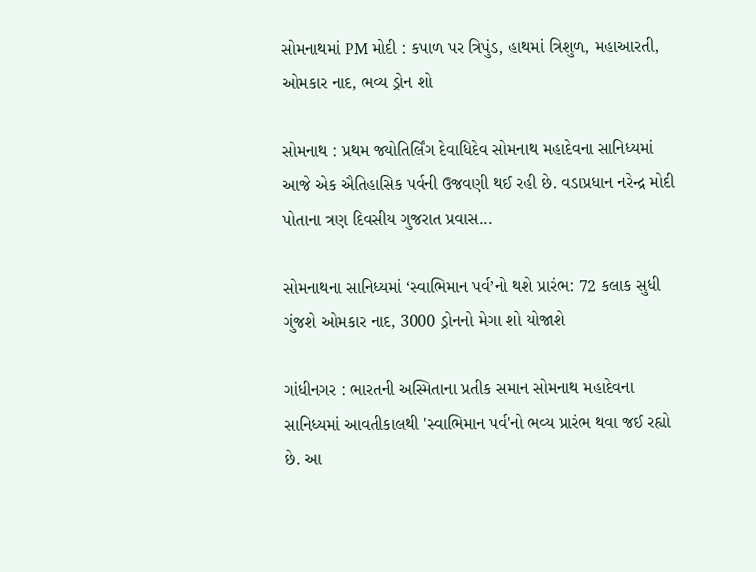સોમનાથમાં PM મોદી : કપાળ પર ત્રિપુંડ, હાથમાં ત્રિશુળ, મહાઆરતી, ઓમકાર નાદ, ભવ્ય ડ્રોન શો

સોમનાથ : પ્રથમ જ્યોતિર્લિંગ દેવાધિદેવ સોમનાથ મહાદેવના સાનિધ્યમાં આજે એક ઐતિહાસિક પર્વની ઉજવણી થઈ રહી છે. વડાપ્રધાન નરેન્દ્ર મોદી પોતાના ત્રણ દિવસીય ગુજરાત પ્રવાસ...

સોમનાથના સાનિધ્યમાં ‘સ્વાભિમાન પર્વ’નો થશે પ્રારંભ: 72 કલાક સુધી ગુંજશે ઓમકાર નાદ, 3000 ડ્રોનનો મેગા શો યોજાશે

ગાંધીનગર : ભારતની અસ્મિતાના પ્રતીક સમાન સોમનાથ મહાદેવના સાનિધ્યમાં આવતીકાલથી 'સ્વાભિમાન પર્વ'નો ભવ્ય પ્રારંભ થવા જઈ રહ્યો છે. આ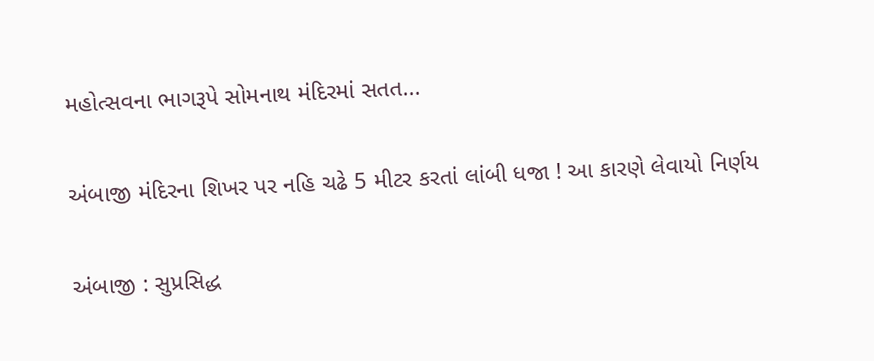મહોત્સવના ભાગરૂપે સોમનાથ મંદિરમાં સતત...

અંબાજી મંદિરના શિખર પર નહિ ચઢે 5 મીટર કરતાં લાંબી ધજા ! આ કારણે લેવાયો નિર્ણય

અંબાજી : સુપ્રસિદ્ધ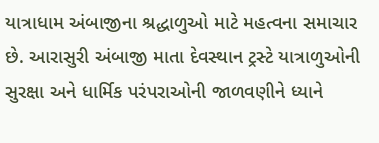યાત્રાધામ અંબાજીના શ્રદ્ધાળુઓ માટે મહત્વના સમાચાર છે. આરાસુરી અંબાજી માતા દેવસ્થાન ટ્રસ્ટે યાત્રાળુઓની સુરક્ષા અને ધાર્મિક પરંપરાઓની જાળવણીને ધ્યાને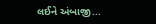લઈને અંબાજી...